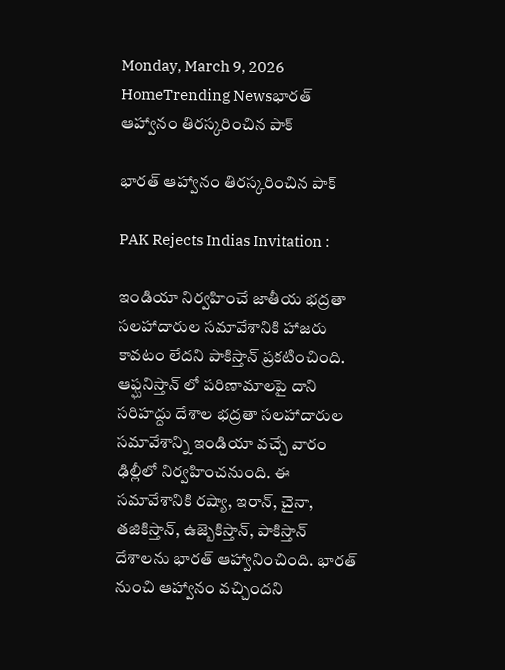Monday, March 9, 2026
HomeTrending Newsభారత్ ఆహ్వానం తిరస్కరించిన పాక్

భారత్ ఆహ్వానం తిరస్కరించిన పాక్

PAK Rejects Indias Invitation :

ఇండియా నిర్వహించే జాతీయ భద్రతా సలహాదారుల సమావేశానికి హాజరు కావటం లేదని పాకిస్తాన్ ప్రకటించింది.  ఆఫ్ఘనిస్తాన్ లో పరిణామాలపై దాని సరిహద్దు దేశాల భద్రతా సలహాదారుల సమావేశాన్ని ఇండియా వచ్చే వారం ఢిల్లీలో నిర్వహించనుంది. ఈ సమావేశానికి రష్యా, ఇరాన్, చైనా, తజికిస్తాన్, ఉజ్బెకిస్తాన్, పాకిస్తాన్ దేశాలను భారత్ ఆహ్వానించింది. భారత్ నుంచి ఆహ్వానం వచ్చిందని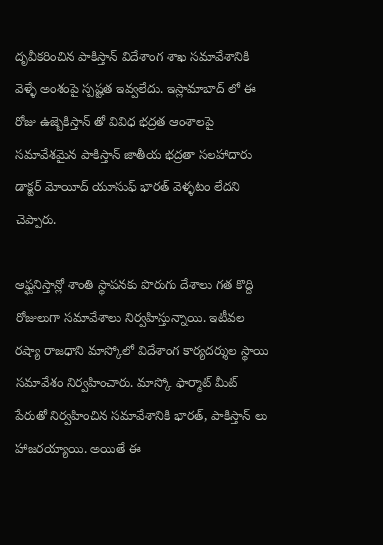దృవీకరించిన పాకిస్తాన్ విదేశాంగ శాఖ సమావేశానికి వెళ్ళే అంశంపై స్పష్టత ఇవ్వలేదు. ఇస్లామాబాద్ లో ఈ రోజు ఉజ్బెకిస్తాన్ తో వివిధ భద్రత ఆంశాలపై సమావేశమైన పాకిస్తాన్ జాతీయ భద్రతా సలహాదారు డాక్టర్ మోయీద్ యూసుఫ్ భారత్ వెళ్ళటం లేదని చెప్పారు.

ఆఫ్ఘనిస్తాన్లో శాంతి స్థాపనకు పొరుగు దేశాలు గత కొద్ది రోజులుగా సమావేశాలు నిర్వహిస్తున్నాయి. ఇటీవల రష్యా రాజధాని మాస్కోలో విదేశాంగ కార్యదర్శుల స్థాయి సమావేశం నిర్వహించారు. మాస్కో ఫార్మాట్ మీట్ పేరుతో నిర్వహించిన సమావేశానికి భారత్, పాకిస్తాన్ లు హాజరయ్యాయి. అయితే ఈ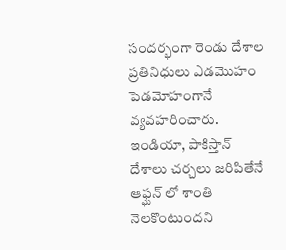సందర్భంగా రెండు దేశాల ప్రతినిధులు ఎడమొహం పెడమోహంగానే వ్యవహరించారు. ఇండియా, పాకిస్తాన్ దేశాలు చర్చలు జరిపితేనే ఆఫ్ఘన్ లో శాంతి నెలకొంటుందని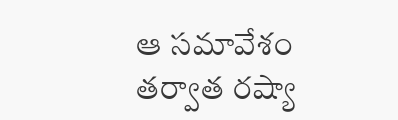ఆ సమావేశం తర్వాత రష్యా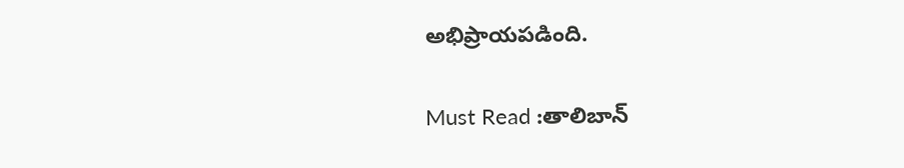అభిప్రాయపడింది.

Must Read :తాలిబాన్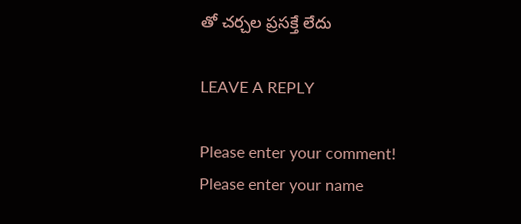తో చర్చల ప్రసక్తే లేదు

LEAVE A REPLY

Please enter your comment!
Please enter your name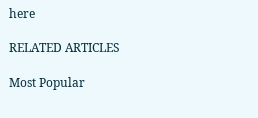here

RELATED ARTICLES

Most Popular